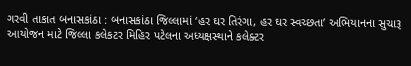ગરવી તાકાત બનાસકાંઠા : બનાસકાંઠા જિલ્લામાં ‘હર ઘર તિરંગા, હર ઘર સ્વચ્છતા’ અભિયાનના સુચારૂ આયોજન માટે જિલ્લા કલેકટર મિહિર પટેલના અધ્યક્ષસ્થાને કલેક્ટર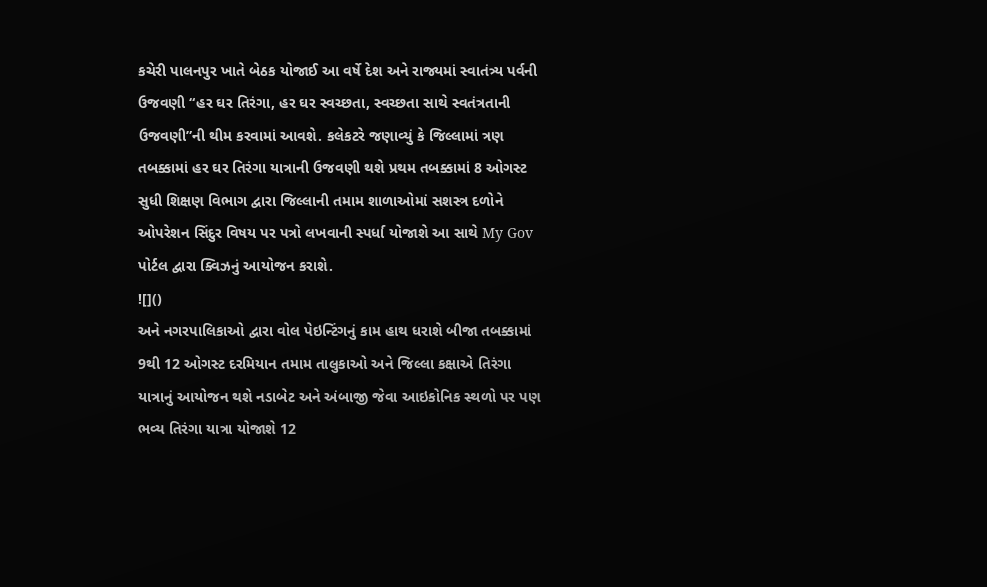કચેરી પાલનપુર ખાતે બેઠક યોજાઈ આ વર્ષે દેશ અને રાજ્યમાં સ્વાતંત્ર્ય પર્વની ઉજવણી “હર ઘર તિરંગા, હર ઘર સ્વચ્છતા, સ્વચ્છતા સાથે સ્વતંત્રતાની ઉજવણી”ની થીમ કરવામાં આવશે. કલેકટરે જણાવ્યું કે જિલ્લામાં ત્રણ તબક્કામાં હર ઘર તિરંગા યાત્રાની ઉજવણી થશે પ્રથમ તબક્કામાં 8 ઓગસ્ટ સુધી શિક્ષણ વિભાગ દ્વારા જિલ્લાની તમામ શાળાઓમાં સશસ્ત્ર દળોને ઓપરેશન સિંદુર વિષય પર પત્રો લખવાની સ્પર્ધા યોજાશે આ સાથે My Gov પોર્ટલ દ્વારા ક્વિઝનું આયોજન કરાશે.
![]()
અને નગરપાલિકાઓ દ્વારા વોલ પેઇન્ટિંગનું કામ હાથ ધરાશે બીજા તબક્કામાં 9થી 12 ઓગસ્ટ દરમિયાન તમામ તાલુકાઓ અને જિલ્લા કક્ષાએ તિરંગા યાત્રાનું આયોજન થશે નડાબેટ અને અંબાજી જેવા આઇકોનિક સ્થળો પર પણ ભવ્ય તિરંગા યાત્રા યોજાશે 12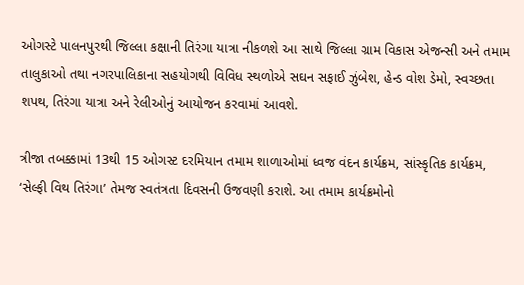ઓગસ્ટે પાલનપુરથી જિલ્લા કક્ષાની તિરંગા યાત્રા નીકળશે આ સાથે જિલ્લા ગ્રામ વિકાસ એજન્સી અને તમામ તાલુકાઓ તથા નગરપાલિકાના સહયોગથી વિવિધ સ્થળોએ સઘન સફાઈ ઝુંબેશ, હેન્ડ વોશ ડેમો, સ્વચ્છતા શપથ, તિરંગા યાત્રા અને રેલીઓનું આયોજન કરવામાં આવશે.

ત્રીજા તબક્કામાં 13થી 15 ઓગસ્ટ દરમિયાન તમામ શાળાઓમાં ધ્વજ વંદન કાર્યક્રમ, સાંસ્કૃતિક કાર્યક્રમ, ‘સેલ્ફી વિથ તિરંગા’ તેમજ સ્વતંત્રતા દિવસની ઉજવણી કરાશે. આ તમામ કાર્યક્રમોનો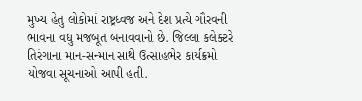મુખ્ય હેતુ લોકોમાં રાષ્ટ્રધ્વજ અને દેશ પ્રત્યે ગૌરવની ભાવના વધુ મજબૂત બનાવવાનો છે. જિલ્લા કલેક્ટરે તિરંગાના માન-સન્માન સાથે ઉત્સાહભેર કાર્યક્રમો યોજવા સૂચનાઓ આપી હતી.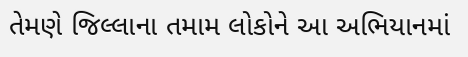તેમણે જિલ્લાના તમામ લોકોને આ અભિયાનમાં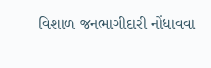વિશાળ જનભાગીદારી નોંધાવવા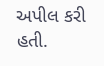અપીલ કરી હતી.